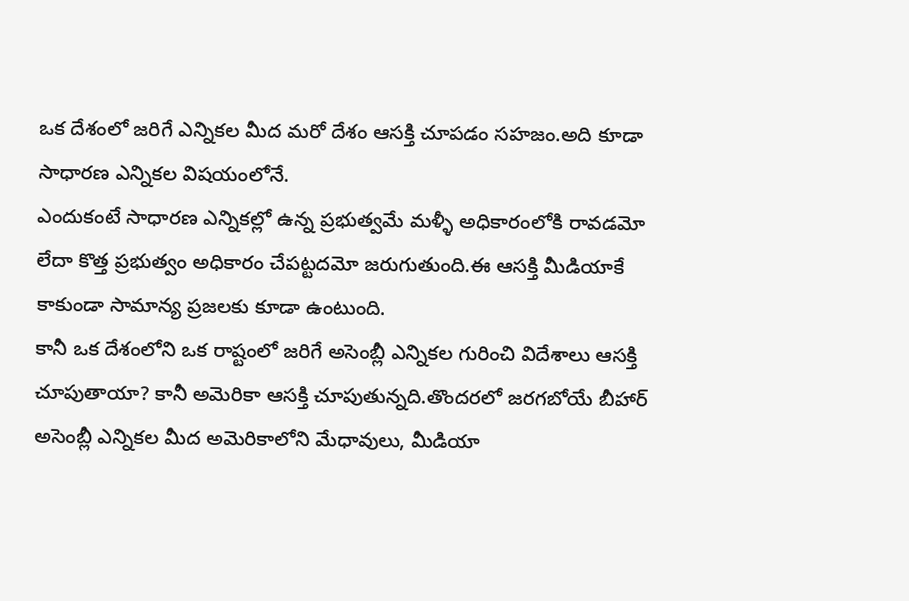ఒక దేశంలో జరిగే ఎన్నికల మీద మరో దేశం ఆసక్తి చూపడం సహజం.అది కూడా సాధారణ ఎన్నికల విషయంలోనే.
ఎందుకంటే సాధారణ ఎన్నికల్లో ఉన్న ప్రభుత్వమే మళ్ళీ అధికారంలోకి రావడమో లేదా కొత్త ప్రభుత్వం అధికారం చేపట్టదమో జరుగుతుంది.ఈ ఆసక్తి మీడియాకే కాకుండా సామాన్య ప్రజలకు కూడా ఉంటుంది.
కానీ ఒక దేశంలోని ఒక రాష్టంలో జరిగే అసెంబ్లీ ఎన్నికల గురించి విదేశాలు ఆసక్తి చూపుతాయా? కానీ అమెరికా ఆసక్తి చూపుతున్నది.తొందరలో జరగబోయే బీహార్ అసెంబ్లీ ఎన్నికల మీద అమెరికాలోని మేధావులు, మీడియా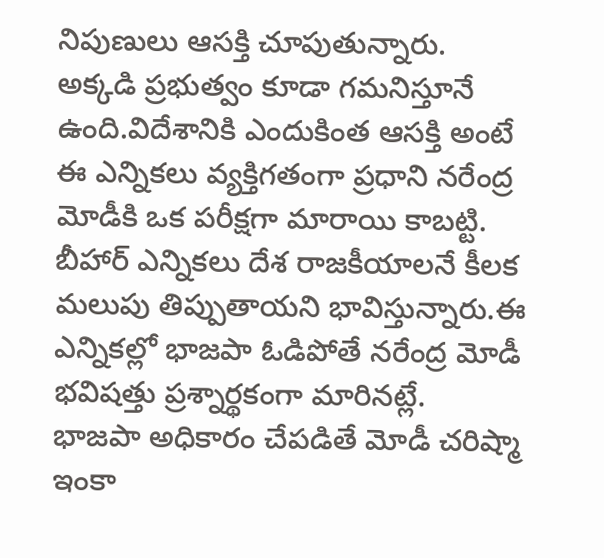నిపుణులు ఆసక్తి చూపుతున్నారు.
అక్కడి ప్రభుత్వం కూడా గమనిస్తూనే ఉంది.విదేశానికి ఎందుకింత ఆసక్తి అంటే ఈ ఎన్నికలు వ్యక్తిగతంగా ప్రధాని నరేంద్ర మోడీకి ఒక పరీక్షగా మారాయి కాబట్టి.
బీహార్ ఎన్నికలు దేశ రాజకీయాలనే కీలక మలుపు తిప్పుతాయని భావిస్తున్నారు.ఈ ఎన్నికల్లో భాజపా ఓడిపోతే నరేంద్ర మోడీ భవిషత్తు ప్రశ్నార్థకంగా మారినట్లే.
భాజపా అధికారం చేపడితే మోడీ చరిష్మా ఇంకా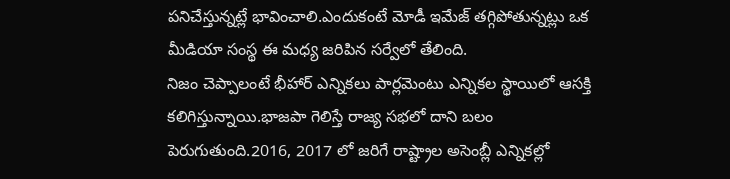పనిచేస్తున్నట్లే భావించాలి.ఎందుకంటే మోడీ ఇమేజ్ తగ్గిపోతున్నట్లు ఒక మీడియా సంస్థ ఈ మధ్య జరిపిన సర్వేలో తేలింది.
నిజం చెప్పాలంటే భీహార్ ఎన్నికలు పార్లమెంటు ఎన్నికల స్థాయిలో ఆసక్తి కలిగిస్తున్నాయి.భాజపా గెలిస్తే రాజ్య సభలో దాని బలం పెరుగుతుంది.2016, 2017 లో జరిగే రాష్ట్రాల అసెంబ్లీ ఎన్నికల్లో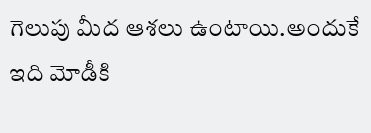గెలుపు మీద ఆశలు ఉంటాయి.అందుకే ఇది మోడీకి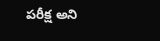పరీక్ష అని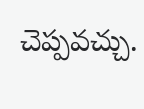చెప్పవచ్చు.